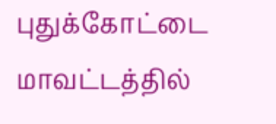புதுக்கோட்டை மாவட்டத்தில்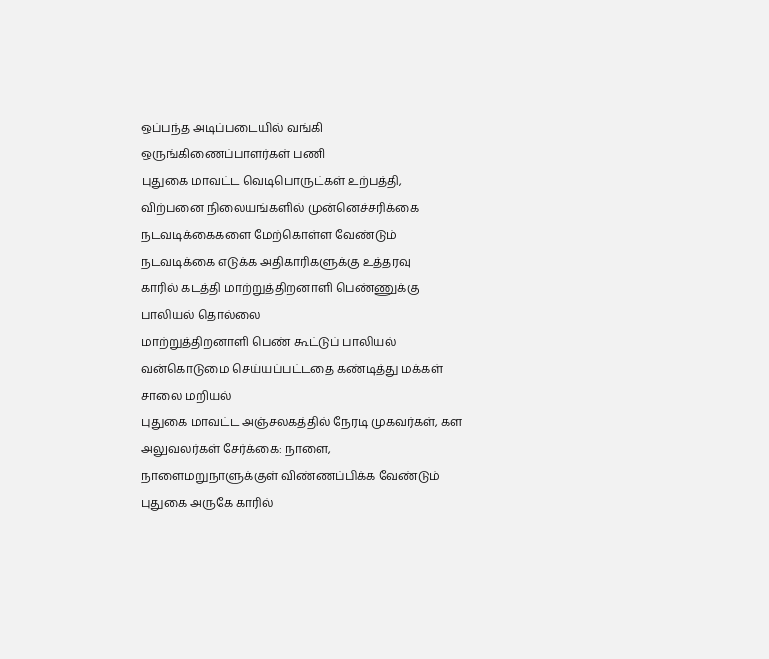ஒப்பந்த அடிப்படையில் வங்கி ஒருங்கிணைப்பாளர்கள் பணி
புதுகை மாவட்ட வெடிபொருட்கள் உற்பத்தி, விற்பனை நிலையங்களில் முன்னெச்சரிக்கை நடவடிக்கைகளை மேற்கொள்ள வேண்டும்
நடவடிக்கை எடுக்க அதிகாரிகளுக்கு உத்தரவு
காரில் கடத்தி மாற்றுத்திறனாளி பெண்ணுக்கு பாலியல் தொல்லை
மாற்றுத்திறனாளி பெண் கூட்டுப் பாலியல் வன்கொடுமை செய்யப்பட்டதை கண்டித்து மக்கள் சாலை மறியல்
புதுகை மாவட்ட அஞ்சலகத்தில் நேரடி முகவர்கள், கள அலுவலர்கள் சேர்க்கை: நாளை, நாளைமறுநாளுக்குள் விண்ணப்பிக்க வேண்டும்
புதுகை அருகே காரில்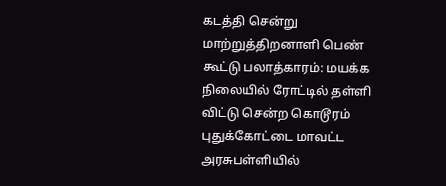கடத்தி சென்று மாற்றுத்திறனாளி பெண் கூட்டு பலாத்காரம்: மயக்க நிலையில் ரோட்டில் தள்ளி விட்டு சென்ற கொடூரம்
புதுக்கோட்டை மாவட்ட அரசுபள்ளியில்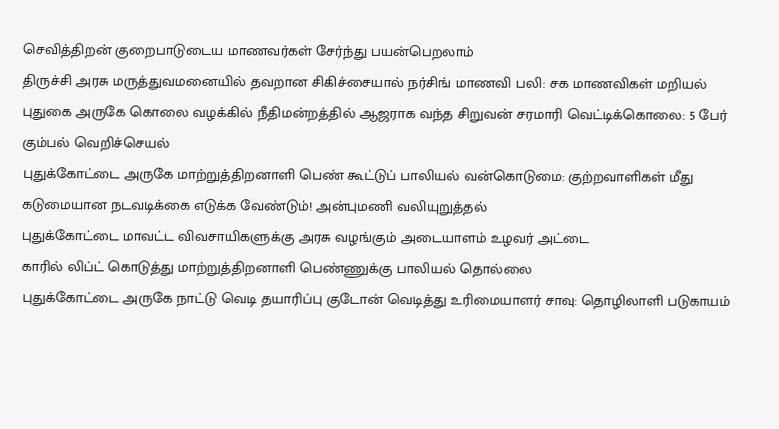செவித்திறன் குறைபாடுடைய மாணவர்கள் சேர்ந்து பயன்பெறலாம்
திருச்சி அரசு மருத்துவமனையில் தவறான சிகிச்சையால் நர்சிங் மாணவி பலி: சக மாணவிகள் மறியல்
புதுகை அருகே கொலை வழக்கில் நீதிமன்றத்தில் ஆஜராக வந்த சிறுவன் சரமாரி வெட்டிக்கொலை: 5 பேர் கும்பல் வெறிச்செயல்
புதுக்கோட்டை அருகே மாற்றுத்திறனாளி பெண் கூட்டுப் பாலியல் வன்கொடுமை: குற்றவாளிகள் மீது கடுமையான நடவடிக்கை எடுக்க வேண்டும்! அன்புமணி வலியுறுத்தல்
புதுக்கோட்டை மாவட்ட விவசாயிகளுக்கு அரசு வழங்கும் அடையாளம் உழவர் அட்டை
காரில் லிப்ட் கொடுத்து மாற்றுத்திறனாளி பெண்ணுக்கு பாலியல் தொல்லை
புதுக்கோட்டை அருகே நாட்டு வெடி தயாரிப்பு குடோன் வெடித்து உரிமையாளர் சாவு: தொழிலாளி படுகாயம்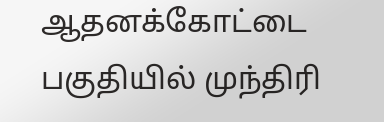ஆதனக்கோட்டை பகுதியில் முந்திரி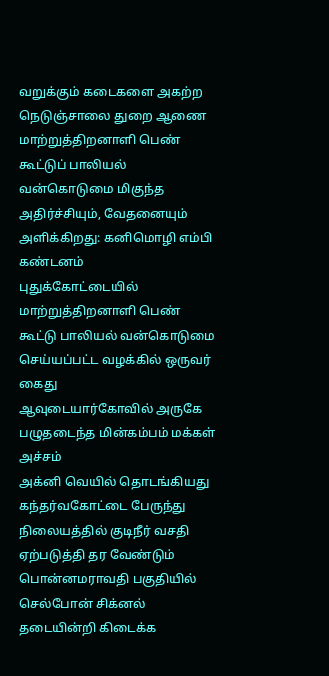வறுக்கும் கடைகளை அகற்ற நெடுஞ்சாலை துறை ஆணை
மாற்றுத்திறனாளி பெண் கூட்டுப் பாலியல் வன்கொடுமை மிகுந்த அதிர்ச்சியும், வேதனையும் அளிக்கிறது: கனிமொழி எம்பி கண்டனம்
புதுக்கோட்டையில் மாற்றுத்திறனாளி பெண் கூட்டு பாலியல் வன்கொடுமை செய்யப்பட்ட வழக்கில் ஒருவர் கைது
ஆவுடையார்கோவில் அருகே பழுதடைந்த மின்கம்பம் மக்கள் அச்சம்
அக்னி வெயில் தொடங்கியது கந்தர்வகோட்டை பேருந்து நிலையத்தில் குடிநீர் வசதி ஏற்படுத்தி தர வேண்டும்
பொன்னமராவதி பகுதியில் செல்போன் சிக்னல் தடையின்றி கிடைக்க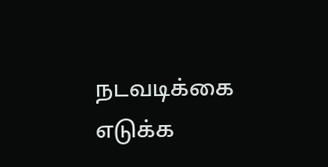நடவடிக்கை எடுக்க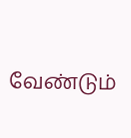வேண்டும்